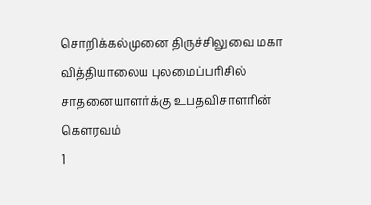சொறிக்கல்முனை திருச்சிலுவை மகா வித்தியாலைய புலமைப்பரிசில் சாதனையாளர்க்கு உபதவிசாளரின் கௌரவம்
1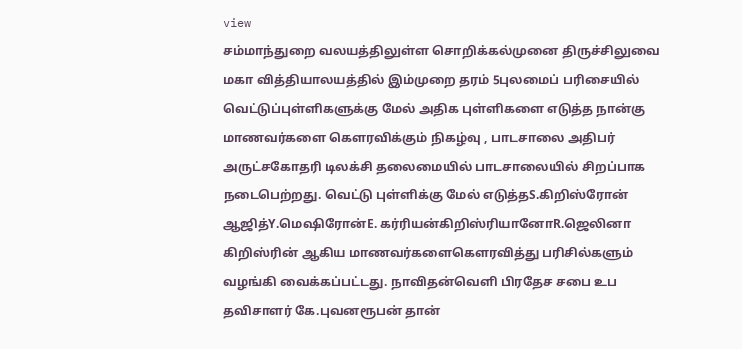view
சம்மாந்துறை வலயத்திலுள்ள சொறிக்கல்முனை திருச்சிலுவை மகா வித்தியாலயத்தில் இம்முறை தரம் 5புலமைப் பரிசையில் வெட்டுப்புள்ளிகளுக்கு மேல் அதிக புள்ளிகளை எடுத்த நான்கு மாணவர்களை கெளரவிக்கும் நிகழ்வு , பாடசாலை அதிபர் அருட்சகோதரி டிலக்சி தலைமையில் பாடசாலையில் சிறப்பாக நடைபெற்றது. வெட்டு புள்ளிக்கு மேல் எடுத்தS.கிறிஸ்ரோன் ஆஜித்Y.மெஷிரோன்E. கர்ரியன்கிறிஸ்ரியானோR.ஜெலினா கிறிஸ்ரின் ஆகிய மாணவர்களைகெளரவித்து பரிசில்களும் வழங்கி வைக்கப்பட்டது. நாவிதன்வெளி பிரதேச சபை உப தவிசாளர் கே.புவனரூபன் தான்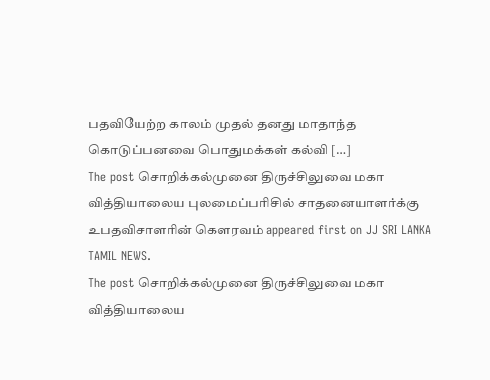பதவியேற்ற காலம் முதல் தனது மாதாந்த கொடுப்பனவை பொதுமக்கள் கல்வி […]
The post சொறிக்கல்முனை திருச்சிலுவை மகா வித்தியாலைய புலமைப்பரிசில் சாதனையாளர்க்கு உபதவிசாளரின் கௌரவம் appeared first on JJ SRI LANKA TAMIL NEWS.
The post சொறிக்கல்முனை திருச்சிலுவை மகா வித்தியாலைய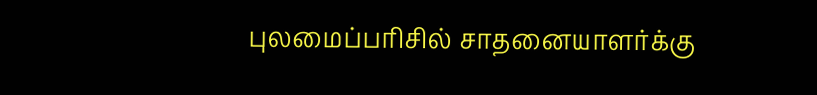புலமைப்பரிசில் சாதனையாளர்க்கு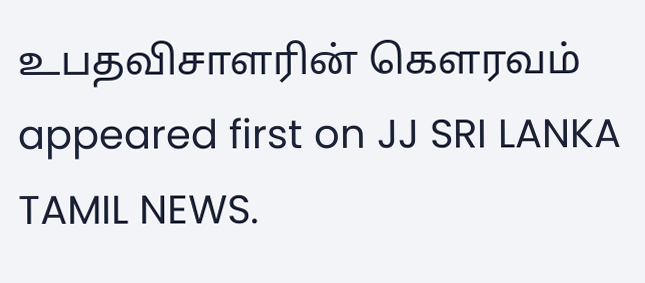உபதவிசாளரின் கௌரவம் appeared first on JJ SRI LANKA TAMIL NEWS.